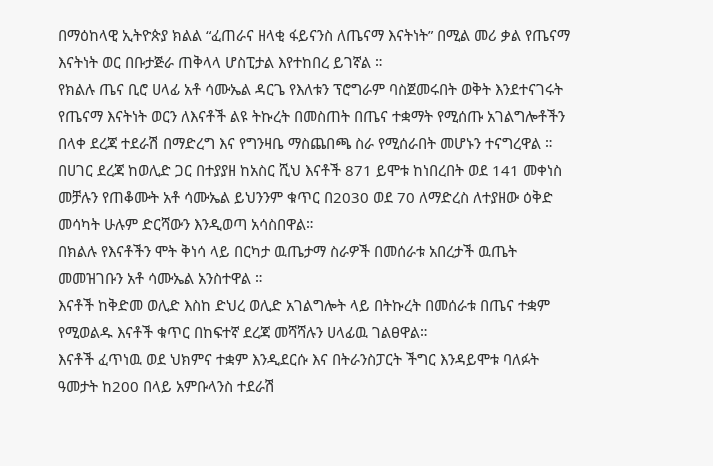በማዕከላዊ ኢትዮጵያ ክልል “ፈጠራና ዘላቂ ፋይናንስ ለጤናማ እናትነት” በሚል መሪ ቃል የጤናማ እናትነት ወር በቡታጅራ ጠቅላላ ሆስፒታል እየተከበረ ይገኛል ።
የክልሉ ጤና ቢሮ ሀላፊ አቶ ሳሙኤል ዳርጌ የእለቱን ፕሮግራም ባስጀመሩበት ወቅት እንደተናገሩት የጤናማ እናትነት ወርን ለእናቶች ልዩ ትኩረት በመስጠት በጤና ተቋማት የሚሰጡ አገልግሎቶችን በላቀ ደረጃ ተደራሽ በማድረግ እና የግንዛቤ ማስጨበጫ ስራ የሚሰራበት መሆኑን ተናግረዋል ።
በሀገር ደረጃ ከወሊድ ጋር በተያያዘ ከአስር ሺህ እናቶች 871 ይሞቱ ከነበረበት ወደ 141 መቀነስ መቻሉን የጠቆሙት አቶ ሳሙኤል ይህንንም ቁጥር በ2030 ወደ 70 ለማድረስ ለተያዘው ዕቅድ መሳካት ሁሉም ድርሻውን እንዲወጣ አሳስበዋል።
በክልሉ የእናቶችን ሞት ቅነሳ ላይ በርካታ ዉጤታማ ስራዎች በመሰራቱ አበረታች ዉጤት መመዝገቡን አቶ ሳሙኤል አንስተዋል ።
እናቶች ከቅድመ ወሊድ እስከ ድህረ ወሊድ አገልግሎት ላይ በትኩረት በመሰራቱ በጤና ተቋም የሚወልዱ እናቶች ቁጥር በከፍተኛ ደረጃ መሻሻሉን ሀላፊዉ ገልፀዋል።
እናቶች ፈጥነዉ ወደ ህክምና ተቋም እንዲደርሱ እና በትራንስፓርት ችግር እንዳይሞቱ ባለፉት ዓመታት ከ200 በላይ አምቡላንስ ተደራሽ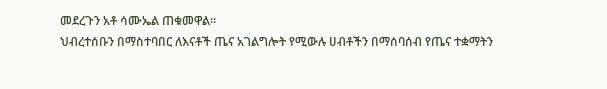መደረጉን አቶ ሳሙኤል ጠቁመዋል።
ህብረተሰቡን በማስተባበር ለእናቶች ጤና አገልግሎት የሚውሉ ሀብቶችን በማሰባሰብ የጤና ተቋማትን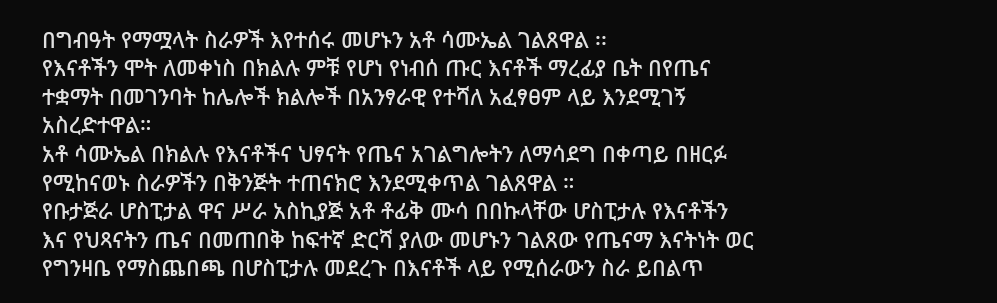በግብዓት የማሟላት ስራዎች እየተሰሩ መሆኑን አቶ ሳሙኤል ገልጸዋል ፡፡
የእናቶችን ሞት ለመቀነስ በክልሉ ምቹ የሆነ የነብሰ ጡር እናቶች ማረፊያ ቤት በየጤና ተቋማት በመገንባት ከሌሎች ክልሎች በአንፃራዊ የተሻለ አፈፃፀም ላይ እንደሚገኝ አስረድተዋል።
አቶ ሳሙኤል በክልሉ የእናቶችና ህፃናት የጤና አገልግሎትን ለማሳደግ በቀጣይ በዘርፉ የሚከናወኑ ስራዎችን በቅንጅት ተጠናክሮ እንደሚቀጥል ገልጸዋል ።
የቡታጅራ ሆስፒታል ዋና ሥራ አስኪያጅ አቶ ቶፊቅ ሙሳ በበኩላቸው ሆስፒታሉ የእናቶችን እና የህጻናትን ጤና በመጠበቅ ከፍተኛ ድርሻ ያለው መሆኑን ገልጸው የጤናማ እናትነት ወር የግንዛቤ የማስጨበጫ በሆስፒታሉ መደረጉ በእናቶች ላይ የሚሰራውን ስራ ይበልጥ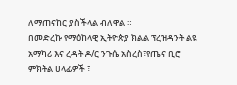ለማጠናከር ያስችላል ብለዋል ።
በመድረኩ የማዕከላዊ ኢትዮጵያ ክልል ፕረዝዳንት ልዩ አማካሪ እና ረዳት ዶ/ር ንጉሴ አስረስ፣የጤና ቢሮ ምክትል ሀላፊዎች ፣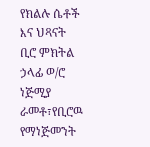የክልሉ ሴቶች እና ህጻናት ቢሮ ምክትል ኃላፊ ወ/ሮ ነጅሚያ ራመቶ፣የቢሮዉ የማነጅመንት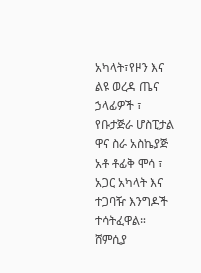አካላት፣የዞን እና ልዩ ወረዳ ጤና ኃላፊዎች ፣ የቡታጅራ ሆስፒታል ዋና ስራ አስኬያጅ አቶ ቶፊቅ ሞሳ ፣ አጋር አካላት እና ተጋባዥ እንግዶች ተሳትፈዋል። ሸምሲያ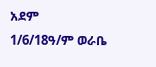አደም
1/6/18ዓ/ም ወራቤ